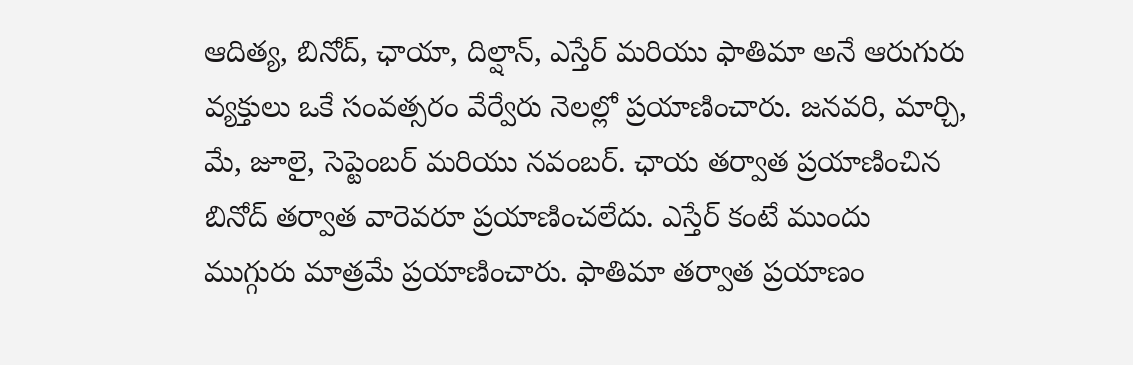ఆదిత్య, బినోద్, ఛాయా, దిల్షాన్, ఎస్తేర్ మరియు ఫాతిమా అనే ఆరుగురు వ్యక్తులు ఒకే సంవత్సరం వేర్వేరు నెలల్లో ప్రయాణించారు. జనవరి, మార్చి, మే, జూలై, సెప్టెంబర్ మరియు నవంబర్. ఛాయ తర్వాత ప్రయాణించిన బినోద్ తర్వాత వారెవరూ ప్రయాణించలేదు. ఎస్తేర్ కంటే ముందు ముగ్గురు మాత్రమే ప్రయాణించారు. ఫాతిమా తర్వాత ప్రయాణం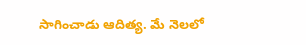సాగించాడు ఆదిత్య. మే నెలలో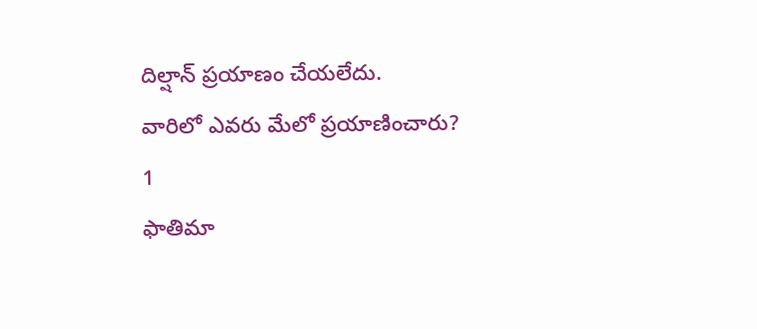దిల్షాన్ ప్రయాణం చేయలేదు.
వారిలో ఎవరు మేలో ప్రయాణించారు?
1
ఫాతిమా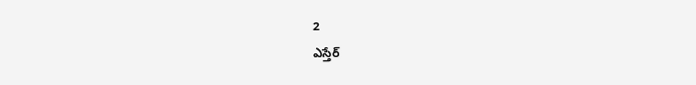2
ఎస్తేర్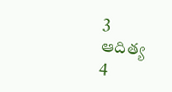3
ఆదిత్య
4